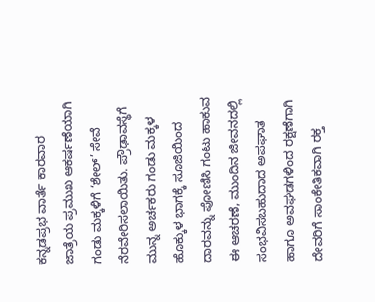ಕನ್ನಡಪ್ರಭ ವಾರ್ತೆ ಕಾರವಾರ
ಜಾತ್ರೆಯ ಪ್ರಮುಖ ಆಕರ್ಷಣೆಯಾಗಿ ಗಂಡು ಮಕ್ಕಳಿಗೆ ‘ಶೇಲ್’ ಸೇವೆ ನೆರವೇರಿಸಲಾಯಿತು. ಪ್ರೌಢಾವಸ್ಥೆಗೆ ಮುನ್ನ ಅರ್ಚಕರು ಗಂಡು ಮಕ್ಕಳ ಹೊಕ್ಕುಳ ಭಾಗಕ್ಕೆ ಸೂಜಿಯಿಂದ ದಾರವನ್ನು ಪೋಣಿಸಿ ಗಂಟು ಹಾಕುವ ಈ ಆಚರಣೆ, ಮುಂದಿನ ಜೀವನದಲ್ಲಿ ಸಂಭವಿಸಬಹುದಾದ ಅಪಘಾತ ಹಾಗೂ ಅವಘಡಗಳಿಂದ ರಕ್ಷಣೆಗಾಗಿ ದೇವರಿಗೆ ಸಾಂಕೇತಿಕವಾಗಿ ರಕ್ತ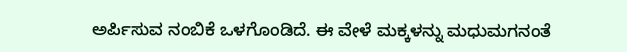ಅರ್ಪಿಸುವ ನಂಬಿಕೆ ಒಳಗೊಂಡಿದೆ. ಈ ವೇಳೆ ಮಕ್ಕಳನ್ನು ಮಧುಮಗನಂತೆ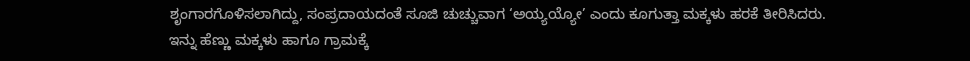ಶೃಂಗಾರಗೊಳಿಸಲಾಗಿದ್ದು, ಸಂಪ್ರದಾಯದಂತೆ ಸೂಜಿ ಚುಚ್ಚುವಾಗ ‘ಅಯ್ಯಯ್ಯೋ’ ಎಂದು ಕೂಗುತ್ತಾ ಮಕ್ಕಳು ಹರಕೆ ತೀರಿಸಿದರು.
ಇನ್ನು ಹೆಣ್ಣು ಮಕ್ಕಳು ಹಾಗೂ ಗ್ರಾಮಕ್ಕೆ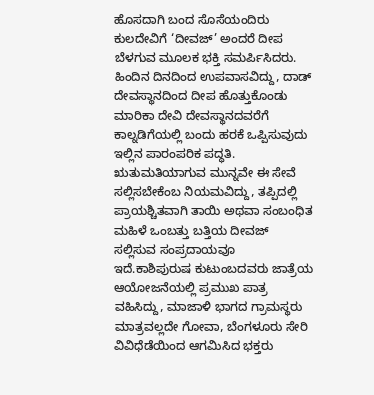ಹೊಸದಾಗಿ ಬಂದ ಸೊಸೆಯಂದಿರು ಕುಲದೇವಿಗೆ ‘ದೀವಜ್’ ಅಂದರೆ ದೀಪ ಬೆಳಗುವ ಮೂಲಕ ಭಕ್ತಿ ಸಮರ್ಪಿಸಿದರು. ಹಿಂದಿನ ದಿನದಿಂದ ಉಪವಾಸವಿದ್ದು, ದಾಡ್ ದೇವಸ್ಥಾನದಿಂದ ದೀಪ ಹೊತ್ತುಕೊಂಡು ಮಾರಿಕಾ ದೇವಿ ದೇವಸ್ಥಾನದವರೆಗೆ ಕಾಲ್ನಡಿಗೆಯಲ್ಲಿ ಬಂದು ಹರಕೆ ಒಪ್ಪಿಸುವುದು ಇಲ್ಲಿನ ಪಾರಂಪರಿಕ ಪದ್ಧತಿ. ಋತುಮತಿಯಾಗುವ ಮುನ್ನವೇ ಈ ಸೇವೆ ಸಲ್ಲಿಸಬೇಕೆಂಬ ನಿಯಮವಿದ್ದು, ತಪ್ಪಿದಲ್ಲಿ ಪ್ರಾಯಶ್ಚಿತವಾಗಿ ತಾಯಿ ಅಥವಾ ಸಂಬಂಧಿತ ಮಹಿಳೆ ಒಂಬತ್ತು ಬತ್ತಿಯ ದೀವಜ್ ಸಲ್ಲಿಸುವ ಸಂಪ್ರದಾಯವೂ ಇದೆ.ಕಾಶಿಪುರುಷ ಕುಟುಂಬದವರು ಜಾತ್ರೆಯ ಆಯೋಜನೆಯಲ್ಲಿ ಪ್ರಮುಖ ಪಾತ್ರ ವಹಿಸಿದ್ದು, ಮಾಜಾಳಿ ಭಾಗದ ಗ್ರಾಮಸ್ಥರು ಮಾತ್ರವಲ್ಲದೇ ಗೋವಾ, ಬೆಂಗಳೂರು ಸೇರಿ ವಿವಿಧೆಡೆಯಿಂದ ಆಗಮಿಸಿದ ಭಕ್ತರು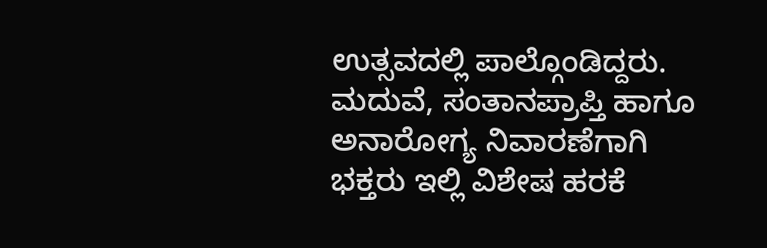ಉತ್ಸವದಲ್ಲಿ ಪಾಲ್ಗೊಂಡಿದ್ದರು. ಮದುವೆ, ಸಂತಾನಪ್ರಾಪ್ತಿ ಹಾಗೂ ಅನಾರೋಗ್ಯ ನಿವಾರಣೆಗಾಗಿ ಭಕ್ತರು ಇಲ್ಲಿ ವಿಶೇಷ ಹರಕೆ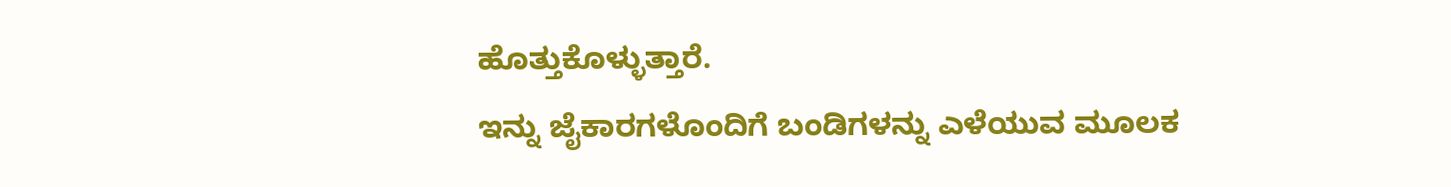ಹೊತ್ತುಕೊಳ್ಳುತ್ತಾರೆ.
ಇನ್ನು ಜೈಕಾರಗಳೊಂದಿಗೆ ಬಂಡಿಗಳನ್ನು ಎಳೆಯುವ ಮೂಲಕ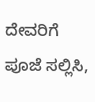ದೇವರಿಗೆ ಪೂಜೆ ಸಲ್ಲಿಸಿ,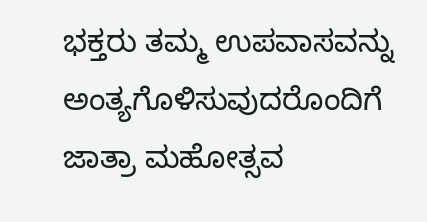ಭಕ್ತರು ತಮ್ಮ ಉಪವಾಸವನ್ನು ಅಂತ್ಯಗೊಳಿಸುವುದರೊಂದಿಗೆ ಜಾತ್ರಾ ಮಹೋತ್ಸವ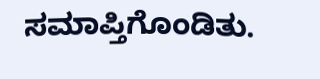ಸಮಾಪ್ತಿಗೊಂಡಿತು.